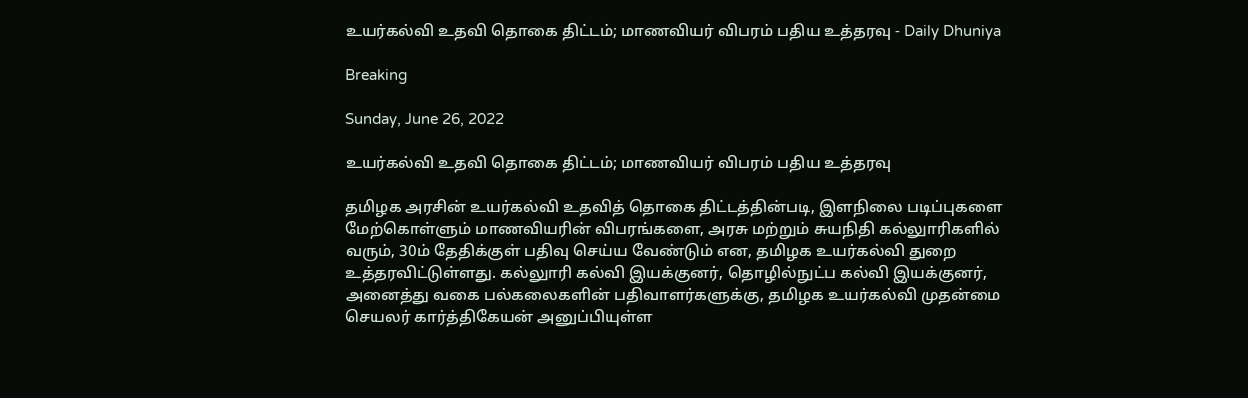உயர்கல்வி உதவி தொகை திட்டம்; மாணவியர் விபரம் பதிய உத்தரவு - Daily Dhuniya

Breaking

Sunday, June 26, 2022

உயர்கல்வி உதவி தொகை திட்டம்; மாணவியர் விபரம் பதிய உத்தரவு

தமிழக அரசின் உயர்கல்வி உதவித் தொகை திட்டத்தின்படி, இளநிலை படிப்புகளை மேற்கொள்ளும் மாணவியரின் விபரங்களை, அரசு மற்றும் சுயநிதி கல்லுாரிகளில் வரும், 30ம் தேதிக்குள் பதிவு செய்ய வேண்டும் என, தமிழக உயர்கல்வி துறை உத்தரவிட்டுள்ளது. கல்லுாரி கல்வி இயக்குனர், தொழில்நுட்ப கல்வி இயக்குனர், அனைத்து வகை பல்கலைகளின் பதிவாளர்களுக்கு, தமிழக உயர்கல்வி முதன்மை செயலர் கார்த்திகேயன் அனுப்பியுள்ள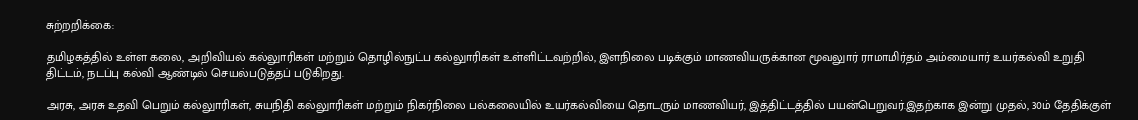சுற்றறிக்கை:

தமிழகத்தில் உள்ள கலை, அறிவியல் கல்லுாரிகள் மற்றும் தொழில்நுட்ப கல்லுாரிகள் உள்ளிட்டவற்றில், இளநிலை படிக்கும் மாணவியருக்கான மூவலுார் ராமாமிர்தம் அம்மையார் உயர்கல்வி உறுதி திட்டம், நடப்பு கல்வி ஆண்டில் செயல்படுத்தப் படுகிறது.

அரசு, அரசு உதவி பெறும் கல்லுாரிகள், சுயநிதி கல்லுாரிகள் மற்றும் நிகர்நிலை பல்கலையில் உயர்கல்வியை தொடரும் மாணவியர், இத்திட்டத்தில் பயன்பெறுவர்.இதற்காக இன்று முதல், 30ம் தேதிக்குள்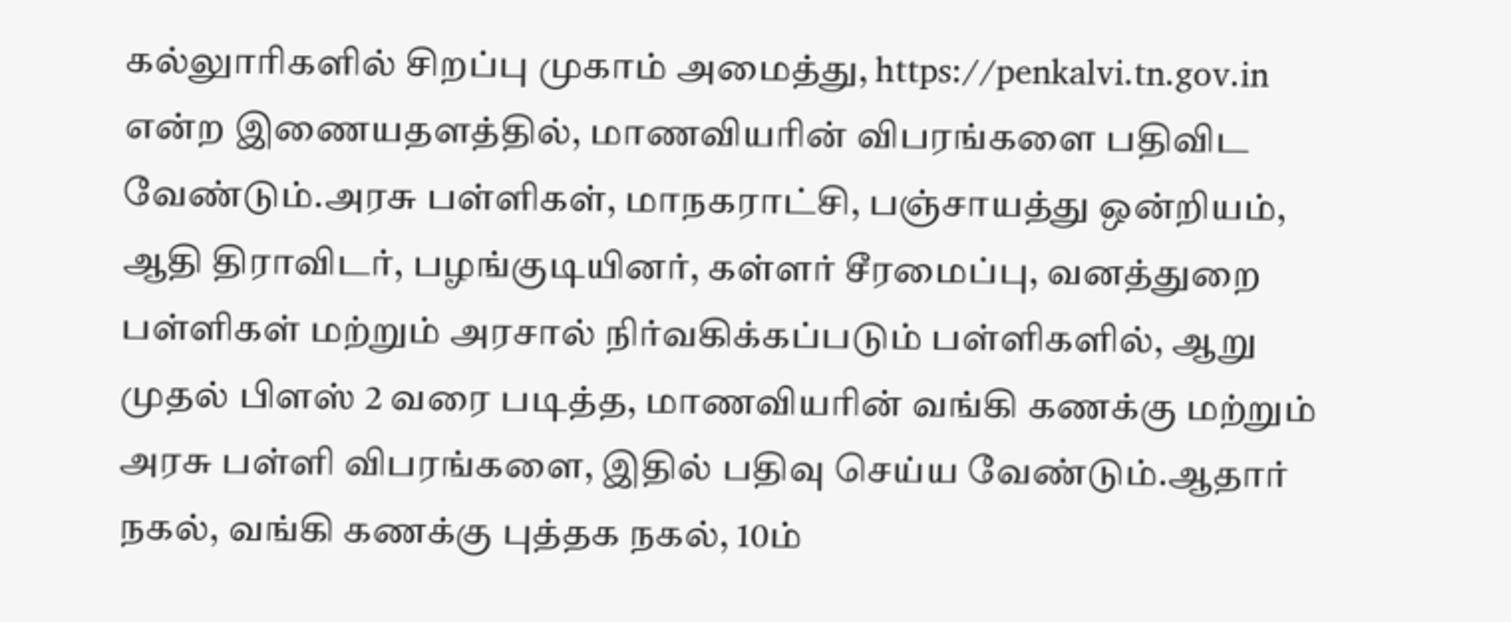கல்லுாரிகளில் சிறப்பு முகாம் அமைத்து, https://penkalvi.tn.gov.in என்ற இணையதளத்தில், மாணவியரின் விபரங்களை பதிவிட வேண்டும்.அரசு பள்ளிகள், மாநகராட்சி, பஞ்சாயத்து ஒன்றியம், ஆதி திராவிடர், பழங்குடியினர், கள்ளர் சீரமைப்பு, வனத்துறை பள்ளிகள் மற்றும் அரசால் நிர்வகிக்கப்படும் பள்ளிகளில், ஆறு முதல் பிளஸ் 2 வரை படித்த, மாணவியரின் வங்கி கணக்கு மற்றும் அரசு பள்ளி விபரங்களை, இதில் பதிவு செய்ய வேண்டும்.ஆதார் நகல், வங்கி கணக்கு புத்தக நகல், 10ம்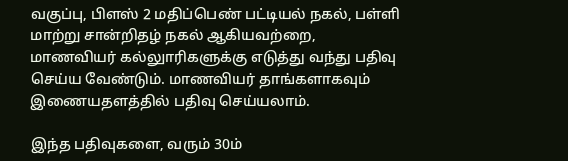வகுப்பு, பிளஸ் 2 மதிப்பெண் பட்டியல் நகல், பள்ளி மாற்று சான்றிதழ் நகல் ஆகியவற்றை, மாணவியர் கல்லுாரிகளுக்கு எடுத்து வந்து பதிவு செய்ய வேண்டும். மாணவியர் தாங்களாகவும் இணையதளத்தில் பதிவு செய்யலாம்.

இந்த பதிவுகளை, வரும் 30ம்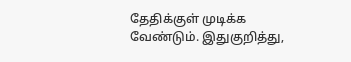தேதிக்குள் முடிக்க வேண்டும். இதுகுறித்து,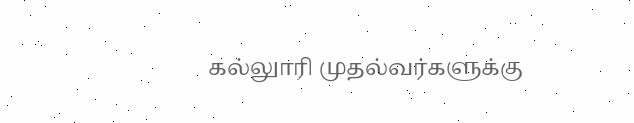கல்லுாரி முதல்வர்களுக்கு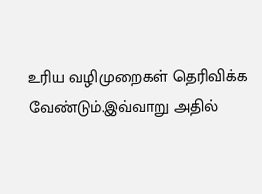உரிய வழிமுறைகள் தெரிவிக்க வேண்டும்.இவ்வாறு அதில்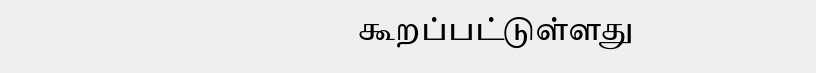கூறப்பட்டுள்ளது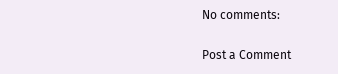No comments:

Post a Comment